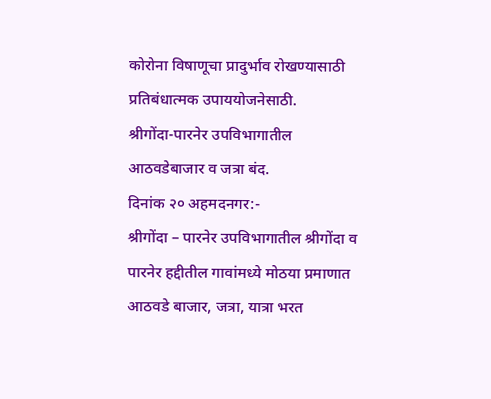कोरोना विषाणूचा प्रादुर्भाव रोखण्यासाठी प्रतिबंधात्मक उपाययोजनेसाठी.
श्रीगोंदा-पारनेर उपविभागातील आठवडेबाजार व जत्रा बंद.
दिनांक २० अहमदनगर:-
श्रीगोंदा – पारनेर उपविभागातील श्रीगोंदा व पारनेर हद्दीतील गावांमध्ये मोठया प्रमाणात आठवडे बाजार, जत्रा, यात्रा भरत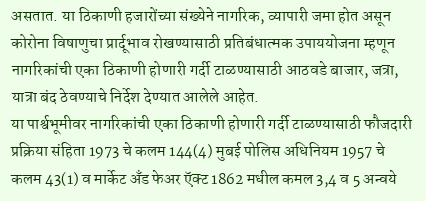असतात. या ठिकाणी हजारोंच्या संख्येने नागरिक, व्यापारी जमा होत असून कोरोना विषाणुचा प्रार्दूभाव रोखण्यासाठी प्रतिबंधात्मक उपाययोजना म्हणून नागरिकांची एका ठिकाणी होणारी गर्दी टाळण्यासाठी आठवडे बाजार, जत्रा, यात्रा बंद ठेवण्याचे निर्देश देण्यात आलेले आहेत.
या पार्श्वभूमीवर नागरिकांची एका ठिकाणी होणारी गर्दी टाळण्यासाठी फौजदारी प्रक्रिया संहिता 1973 चे कलम 144(4) मुबई पोलिस अधिनियम 1957 चे कलम 43(1) व मार्केट अँड फेअर ऍक्ट 1862 मधील कमल 3,4 व 5 अन्वये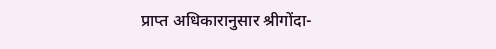प्राप्त अधिकारानुसार श्रीगोंदा-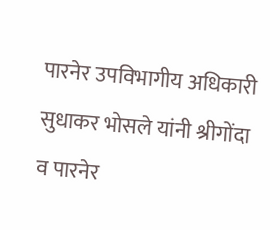पारनेर उपविभागीय अधिकारी सुधाकर भोसले यांनी श्रीगोंदा व पारनेर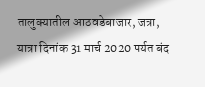तालुक्यातील आठवडेबाजार, जत्रा, यात्रा दिनांक 31 मार्च 2020 पर्यत बंद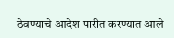ठेवण्याचे आदेश पारीत करण्यात आले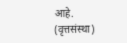आहे.
(वृत्तसंस्था)